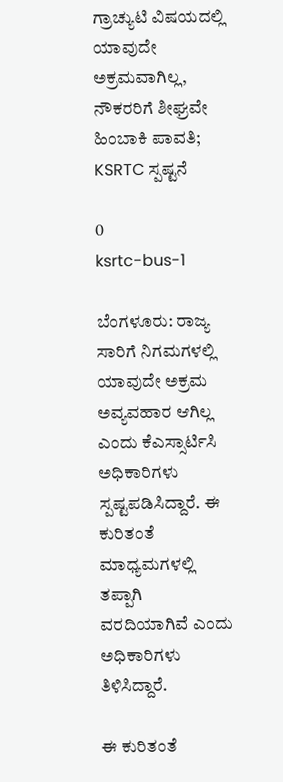ಗ್ರಾಚ್ಯುಟಿ ವಿಷಯದಲ್ಲಿ ಯಾವುದೇ ಅಕ್ರಮವಾಗಿಲ್ಲ, ನೌಕರರಿಗೆ ಶೀಘ್ರವೇ ಹಿಂಬಾಕಿ ಪಾವತಿ; KSRTC ಸ್ಪಷ್ಟನೆ

0
ksrtc-bus-1

ಬೆಂಗಳೂರು: ರಾಜ್ಯ ಸಾರಿಗೆ ನಿಗಮಗಳಲ್ಲಿ ಯಾವುದೇ ಅಕ್ರಮ ಅವ್ಯವಹಾರ ಆಗಿಲ್ಲ ಎಂದು ಕೆಎಸ್ಸಾರ್ಟಿಸಿ ಅಧಿಕಾರಿಗಳು ಸ್ಪಷ್ಟಪಡಿಸಿದ್ದಾರೆ. ಈ ಕುರಿತಂತೆ ಮಾಧ್ಯಮಗಳಲ್ಲಿ ತಪ್ಪಾಗಿ ವರದಿಯಾಗಿವೆ ಎಂದು ಅಧಿಕಾರಿಗಳು ತಿಳಿಸಿದ್ದಾರೆ.

ಈ ಕುರಿತಂತೆ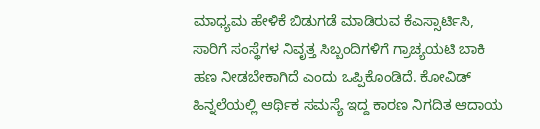ಮಾಧ್ಯಮ ಹೇಳಿಕೆ ಬಿಡುಗಡೆ ಮಾಡಿರುವ ಕೆಎಸ್ಸಾರ್ಟಿಸಿ, ಸಾರಿಗೆ ಸಂಸ್ಥೆಗಳ ನಿವೃತ್ತ ಸಿಬ್ಬಂದಿಗಳಿಗೆ ಗ್ರಾಚ್ಯಯಟಿ ಬಾಕಿ ಹಣ ನೀಡಬೇಕಾಗಿದೆ ಎಂದು ಒಪ್ಪಿಕೊಂಡಿದೆ. ಕೋವಿಡ್ ಹಿನ್ನಲೆಯಲ್ಲಿ ಆರ್ಥಿಕ ಸಮಸ್ಯೆ ಇದ್ದ ಕಾರಣ ನಿಗದಿತ ಆದಾಯ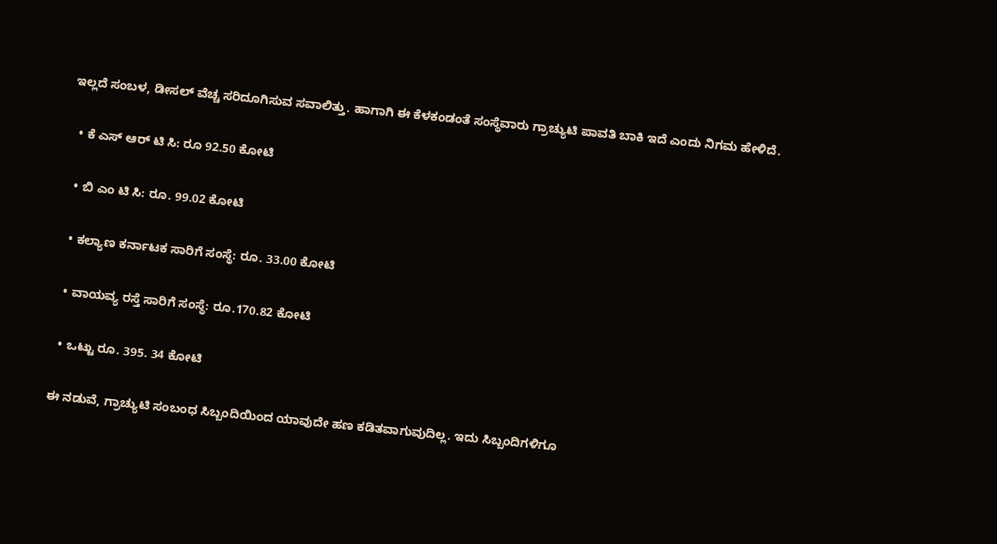ಇಲ್ಲದೆ ಸಂಬಳ, ಡೀಸಲ್ ವೆಚ್ಚ ಸರಿದೂಗಿಸುವ ಸವಾಲಿತ್ತು. ಹಾಗಾಗಿ ಈ ಕೆಳಕಂಡಂತೆ ಸಂಸ್ಥೆವಾರು ಗ್ರಾಚ್ಯುಟಿ ಪಾವತಿ ಬಾಕಿ‌ ಇದೆ ಎಂದು ನಿಗಮ ಹೇಳಿದೆ.

  • ಕೆ ಎಸ್ ಆರ್ ಟಿ ಸಿ: ರೂ 92.50 ಕೋಟಿ

  • ಬಿ ಎಂ ಟಿ ಸಿ: ರೂ. 99.02 ಕೋಟಿ

  • ಕಲ್ಯಾಣ ಕರ್ನಾಟಕ ಸಾರಿಗೆ ಸಂಸ್ಥೆ: ರೂ. 33.00 ಕೋಟಿ

  • ವಾಯವ್ಯ ರಸ್ತೆ ಸಾರಿಗೆ ಸಂಸ್ಥೆ: ರೂ.170.82 ಕೋಟಿ

  • ಒಟ್ಟು ರೂ. 395. 34 ಕೋಟಿ

ಈ ನಡುವೆ, ಗ್ರಾಚ್ಯುಟಿ ಸಂಬಂಧ ಸಿಬ್ಬಂದಿಯಿಂದ ಯಾವುದೇ ಹಣ ಕಡಿತವಾಗುವುದಿಲ್ಲ. ಇದು ಸಿಬ್ಬಂದಿಗಳಿಗೂ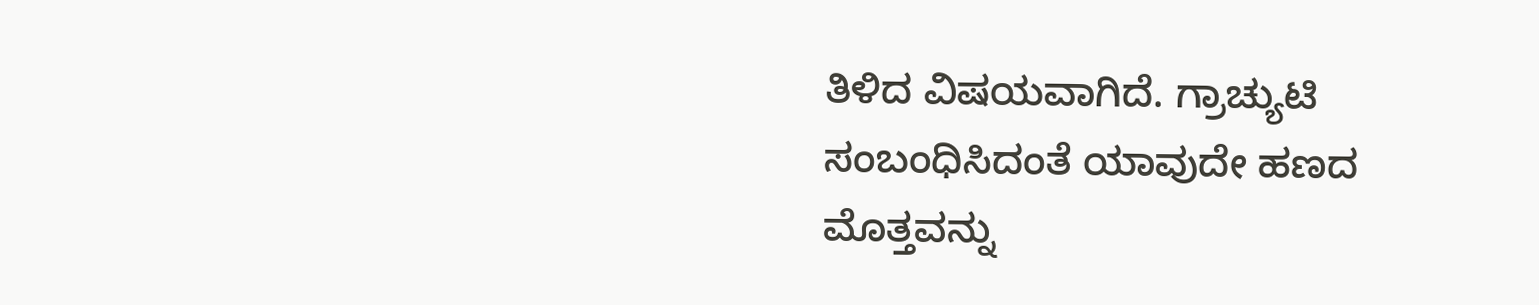ತಿಳಿದ ವಿಷಯವಾಗಿದೆ. ಗ್ರಾಚ್ಯುಟಿ ಸಂಬಂಧಿಸಿದಂತೆ ಯಾವುದೇ ಹಣದ ಮೊತ್ತವನ್ನು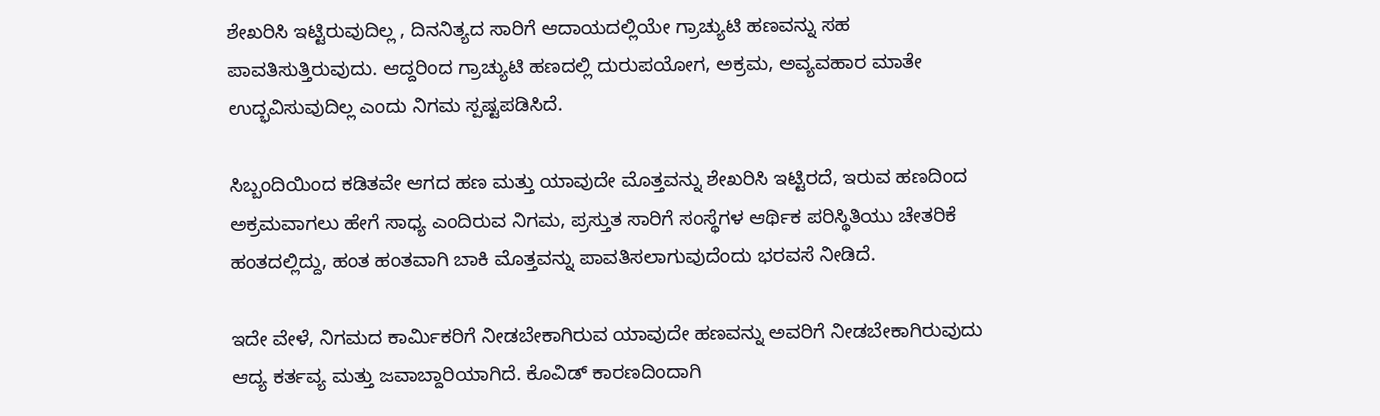ಶೇಖರಿಸಿ ಇಟ್ಟಿರುವುದಿಲ್ಲ , ದಿನನಿತ್ಯದ ಸಾರಿಗೆ ಆದಾಯದಲ್ಲಿಯೇ ಗ್ರಾಚ್ಯುಟಿ ಹಣವನ್ನು ಸಹ ಪಾವತಿಸುತ್ತಿರುವುದು. ಆದ್ದರಿಂದ ಗ್ರಾಚ್ಯುಟಿ ಹಣದಲ್ಲಿ ದುರುಪಯೋಗ, ಅಕ್ರಮ, ಅವ್ಯವಹಾರ ಮಾತೇ ಉದ್ಭವಿಸುವುದಿಲ್ಲ ಎಂದು ನಿಗಮ ಸ್ಪಷ್ಟಪಡಿಸಿದೆ.

ಸಿಬ್ಬಂದಿಯಿಂದ ಕಡಿತವೇ ಆಗದ ಹಣ ಮತ್ತು ಯಾವುದೇ ಮೊತ್ತವನ್ನು ಶೇಖರಿಸಿ ಇಟ್ಟಿರದೆ, ಇರುವ ಹಣದಿಂದ ಅಕ್ರಮವಾಗಲು ಹೇಗೆ ಸಾಧ್ಯ ಎಂದಿರುವ ನಿಗಮ, ಪ್ರಸ್ತುತ ಸಾರಿಗೆ ಸಂಸ್ಥೆಗಳ ಆರ್ಥಿಕ ಪರಿಸ್ಥಿತಿಯು ಚೇತರಿಕೆ ಹಂತದಲ್ಲಿದ್ದು, ಹಂತ ಹಂತವಾಗಿ ಬಾಕಿ ಮೊತ್ತವನ್ನು ಪಾವತಿಸಲಾಗುವುದೆಂದು ಭರವಸೆ ನೀಡಿದೆ.

ಇದೇ ವೇಳೆ, ನಿಗಮದ ಕಾರ್ಮಿಕರಿಗೆ ನೀಡಬೇಕಾಗಿರುವ ಯಾವುದೇ ಹಣವನ್ನು ಅವರಿಗೆ ನೀಡಬೇಕಾಗಿರುವುದು ಆದ್ಯ ಕರ್ತವ್ಯ ಮತ್ತು ಜವಾಬ್ದಾರಿಯಾಗಿದೆ. ಕೊವಿಡ್ ಕಾರಣದಿಂದಾಗಿ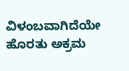ವಿಳಂಬವಾಗಿದೆಯೇ ಹೊರತು ಅಕ್ರಮ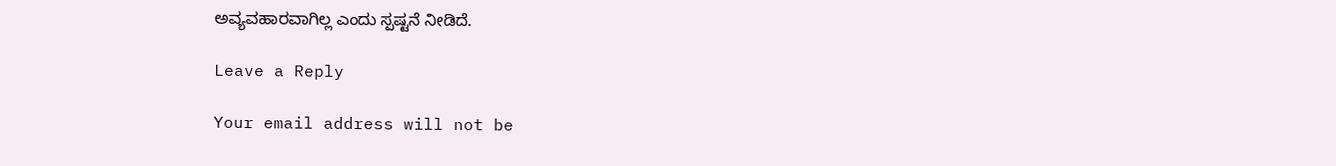ಅವ್ಯವಹಾರವಾಗಿಲ್ಲ ಎಂದು ಸ್ಪಷ್ಟನೆ ನೀಡಿದೆ.

Leave a Reply

Your email address will not be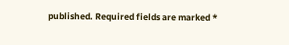published. Required fields are marked *